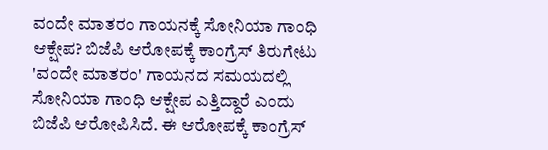ವಂದೇ ಮಾತರಂ ಗಾಯನಕ್ಕೆ ಸೋನಿಯಾ ಗಾಂಧಿ ಆಕ್ಷೇಪ? ಬಿಜೆಪಿ ಆರೋಪಕ್ಕೆ ಕಾಂಗ್ರೆಸ್ ತಿರುಗೇಟು
'ವಂದೇ ಮಾತರಂ' ಗಾಯನದ ಸಮಯದಲ್ಲಿ ಸೋನಿಯಾ ಗಾಂಧಿ ಆಕ್ಷೇಪ ಎತ್ತಿದ್ದಾರೆ ಎಂದು ಬಿಜೆಪಿ ಆರೋಪಿಸಿದೆ. ಈ ಆರೋಪಕ್ಕೆ ಕಾಂಗ್ರೆಸ್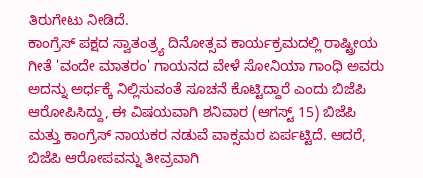ತಿರುಗೇಟು ನೀಡಿದೆ.
ಕಾಂಗ್ರೆಸ್ ಪಕ್ಷದ ಸ್ವಾತಂತ್ರ್ಯ ದಿನೋತ್ಸವ ಕಾರ್ಯಕ್ರಮದಲ್ಲಿ ರಾಷ್ಟ್ರೀಯ ಗೀತೆ 'ವಂದೇ ಮಾತರಂ' ಗಾಯನದ ವೇಳೆ ಸೋನಿಯಾ ಗಾಂಧಿ ಅವರು ಅದನ್ನು ಅರ್ಧಕ್ಕೆ ನಿಲ್ಲಿಸುವಂತೆ ಸೂಚನೆ ಕೊಟ್ಟಿದ್ದಾರೆ ಎಂದು ಬಿಜೆಪಿ ಆರೋಪಿಸಿದ್ದು, ಈ ವಿಷಯವಾಗಿ ಶನಿವಾರ (ಆಗಸ್ಟ್ 15) ಬಿಜೆಪಿ ಮತ್ತು ಕಾಂಗ್ರೆಸ್ ನಾಯಕರ ನಡುವೆ ವಾಕ್ಸಮರ ಏರ್ಪಟ್ಟಿದೆ. ಆದರೆ, ಬಿಜೆಪಿ ಆರೋಪವನ್ನು ತೀವ್ರವಾಗಿ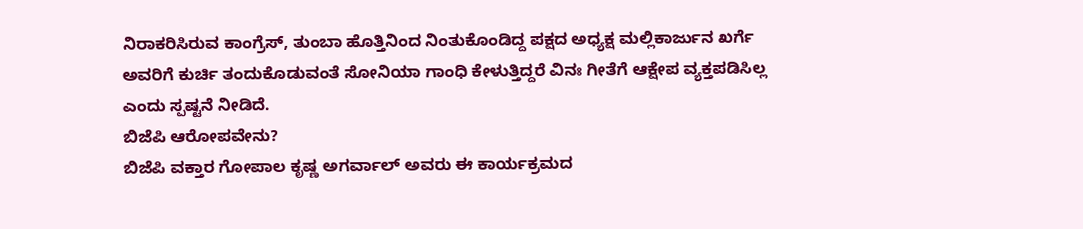ನಿರಾಕರಿಸಿರುವ ಕಾಂಗ್ರೆಸ್, ತುಂಬಾ ಹೊತ್ತಿನಿಂದ ನಿಂತುಕೊಂಡಿದ್ದ ಪಕ್ಷದ ಅಧ್ಯಕ್ಷ ಮಲ್ಲಿಕಾರ್ಜುನ ಖರ್ಗೆ ಅವರಿಗೆ ಕುರ್ಚಿ ತಂದುಕೊಡುವಂತೆ ಸೋನಿಯಾ ಗಾಂಧಿ ಕೇಳುತ್ತಿದ್ದರೆ ವಿನಃ ಗೀತೆಗೆ ಆಕ್ಷೇಪ ವ್ಯಕ್ತಪಡಿಸಿಲ್ಲ ಎಂದು ಸ್ಪಷ್ಟನೆ ನೀಡಿದೆ.
ಬಿಜೆಪಿ ಆರೋಪವೇನು?
ಬಿಜೆಪಿ ವಕ್ತಾರ ಗೋಪಾಲ ಕೃಷ್ಣ ಅಗರ್ವಾಲ್ ಅವರು ಈ ಕಾರ್ಯಕ್ರಮದ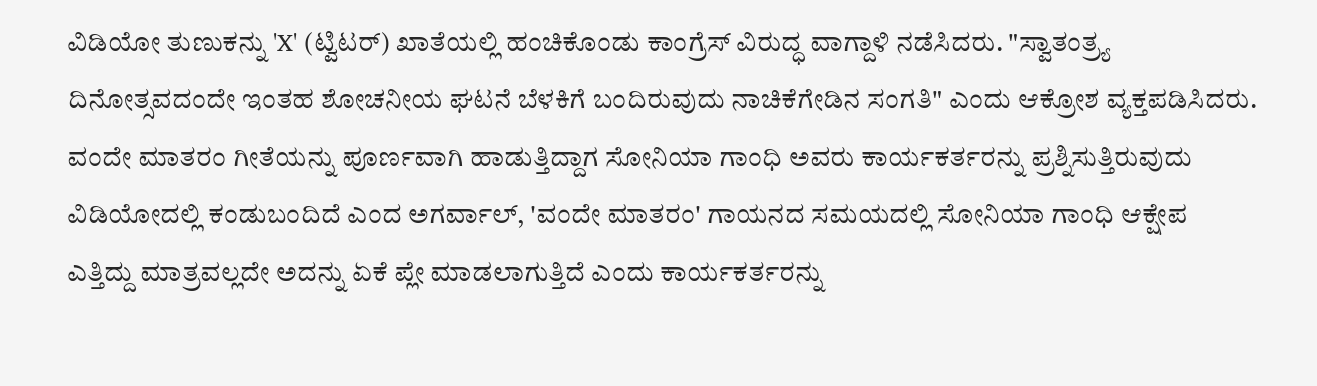ವಿಡಿಯೋ ತುಣುಕನ್ನು 'X' (ಟ್ವಿಟರ್) ಖಾತೆಯಲ್ಲಿ ಹಂಚಿಕೊಂಡು ಕಾಂಗ್ರೆಸ್ ವಿರುದ್ಧ ವಾಗ್ದಾಳಿ ನಡೆಸಿದರು. "ಸ್ವಾತಂತ್ರ್ಯ ದಿನೋತ್ಸವದಂದೇ ಇಂತಹ ಶೋಚನೀಯ ಘಟನೆ ಬೆಳಕಿಗೆ ಬಂದಿರುವುದು ನಾಚಿಕೆಗೇಡಿನ ಸಂಗತಿ" ಎಂದು ಆಕ್ರೋಶ ವ್ಯಕ್ತಪಡಿಸಿದರು.
ವಂದೇ ಮಾತರಂ ಗೀತೆಯನ್ನು ಪೂರ್ಣವಾಗಿ ಹಾಡುತ್ತಿದ್ದಾಗ ಸೋನಿಯಾ ಗಾಂಧಿ ಅವರು ಕಾರ್ಯಕರ್ತರನ್ನು ಪ್ರಶ್ನಿಸುತ್ತಿರುವುದು ವಿಡಿಯೋದಲ್ಲಿ ಕಂಡುಬಂದಿದೆ ಎಂದ ಅಗರ್ವಾಲ್, 'ವಂದೇ ಮಾತರಂ' ಗಾಯನದ ಸಮಯದಲ್ಲಿ ಸೋನಿಯಾ ಗಾಂಧಿ ಆಕ್ಷೇಪ ಎತ್ತಿದ್ದು ಮಾತ್ರವಲ್ಲದೇ ಅದನ್ನು ಏಕೆ ಪ್ಲೇ ಮಾಡಲಾಗುತ್ತಿದೆ ಎಂದು ಕಾರ್ಯಕರ್ತರನ್ನು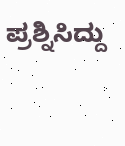ಪ್ರಶ್ನಿಸಿದ್ದು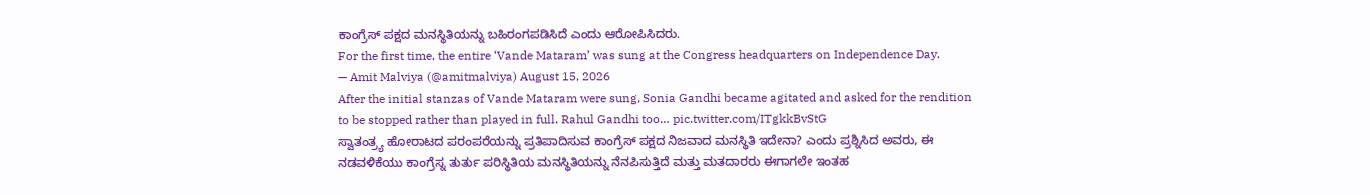ಕಾಂಗ್ರೆಸ್ ಪಕ್ಷದ ಮನಸ್ಥಿತಿಯನ್ನು ಬಹಿರಂಗಪಡಿಸಿದೆ ಎಂದು ಆರೋಪಿಸಿದರು.
For the first time, the entire ‘Vande Mataram’ was sung at the Congress headquarters on Independence Day.
— Amit Malviya (@amitmalviya) August 15, 2026
After the initial stanzas of Vande Mataram were sung, Sonia Gandhi became agitated and asked for the rendition to be stopped rather than played in full. Rahul Gandhi too… pic.twitter.com/ITgkkBvStG
ಸ್ವಾತಂತ್ರ್ಯ ಹೋರಾಟದ ಪರಂಪರೆಯನ್ನು ಪ್ರತಿಪಾದಿಸುವ ಕಾಂಗ್ರೆಸ್ ಪಕ್ಷದ ನಿಜವಾದ ಮನಸ್ಥಿತಿ ಇದೇನಾ? ಎಂದು ಪ್ರಶ್ನಿಸಿದ ಅವರು, ಈ ನಡವಳಿಕೆಯು ಕಾಂಗ್ರೆಸ್ನ ತುರ್ತು ಪರಿಸ್ಥಿತಿಯ ಮನಸ್ಥಿತಿಯನ್ನು ನೆನಪಿಸುತ್ತಿದೆ ಮತ್ತು ಮತದಾರರು ಈಗಾಗಲೇ ಇಂತಹ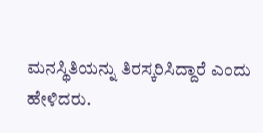ಮನಸ್ಥಿತಿಯನ್ನು ತಿರಸ್ಕರಿಸಿದ್ದಾರೆ ಎಂದು ಹೇಳಿದರು.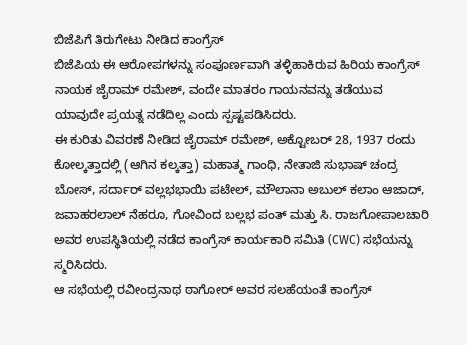ಬಿಜೆಪಿಗೆ ತಿರುಗೇಟು ನೀಡಿದ ಕಾಂಗ್ರೆಸ್
ಬಿಜೆಪಿಯ ಈ ಆರೋಪಗಳನ್ನು ಸಂಪೂರ್ಣವಾಗಿ ತಳ್ಳಿಹಾಕಿರುವ ಹಿರಿಯ ಕಾಂಗ್ರೆಸ್ ನಾಯಕ ಜೈರಾಮ್ ರಮೇಶ್, ವಂದೇ ಮಾತರಂ ಗಾಯನವನ್ನು ತಡೆಯುವ ಯಾವುದೇ ಪ್ರಯತ್ನ ನಡೆದಿಲ್ಲ ಎಂದು ಸ್ಪಷ್ಟಪಡಿಸಿದರು.
ಈ ಕುರಿತು ವಿವರಣೆ ನೀಡಿದ ಜೈರಾಮ್ ರಮೇಶ್, ಅಕ್ಟೋಬರ್ 28, 1937 ರಂದು ಕೋಲ್ಕತ್ತಾದಲ್ಲಿ (ಆಗಿನ ಕಲ್ಕತ್ತಾ) ಮಹಾತ್ಮ ಗಾಂಧಿ, ನೇತಾಜಿ ಸುಭಾಷ್ ಚಂದ್ರ ಬೋಸ್, ಸರ್ದಾರ್ ವಲ್ಲಭಭಾಯಿ ಪಟೇಲ್, ಮೌಲಾನಾ ಅಬುಲ್ ಕಲಾಂ ಆಜಾದ್, ಜವಾಹರಲಾಲ್ ನೆಹರೂ, ಗೋವಿಂದ ಬಲ್ಲಭ ಪಂತ್ ಮತ್ತು ಸಿ. ರಾಜಗೋಪಾಲಚಾರಿ ಅವರ ಉಪಸ್ಥಿತಿಯಲ್ಲಿ ನಡೆದ ಕಾಂಗ್ರೆಸ್ ಕಾರ್ಯಕಾರಿ ಸಮಿತಿ (CWC) ಸಭೆಯನ್ನು ಸ್ಮರಿಸಿದರು.
ಆ ಸಭೆಯಲ್ಲಿ ರವೀಂದ್ರನಾಥ ಠಾಗೋರ್ ಅವರ ಸಲಹೆಯಂತೆ ಕಾಂಗ್ರೆಸ್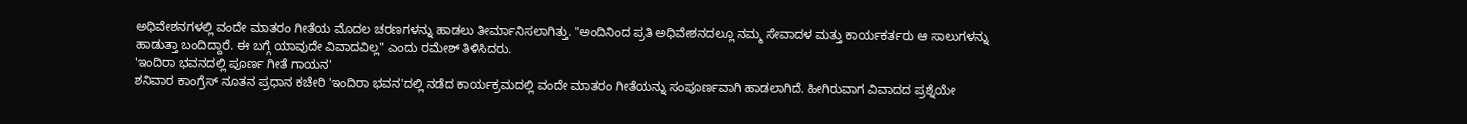ಅಧಿವೇಶನಗಳಲ್ಲಿ ವಂದೇ ಮಾತರಂ ಗೀತೆಯ ಮೊದಲ ಚರಣಗಳನ್ನು ಹಾಡಲು ತೀರ್ಮಾನಿಸಲಾಗಿತ್ತು. "ಅಂದಿನಿಂದ ಪ್ರತಿ ಅಧಿವೇಶನದಲ್ಲೂ ನಮ್ಮ ಸೇವಾದಳ ಮತ್ತು ಕಾರ್ಯಕರ್ತರು ಆ ಸಾಲುಗಳನ್ನು ಹಾಡುತ್ತಾ ಬಂದಿದ್ದಾರೆ. ಈ ಬಗ್ಗೆ ಯಾವುದೇ ವಿವಾದವಿಲ್ಲ" ಎಂದು ರಮೇಶ್ ತಿಳಿಸಿದರು.
'ಇಂದಿರಾ ಭವನದಲ್ಲಿ ಪೂರ್ಣ ಗೀತೆ ಗಾಯನ'
ಶನಿವಾರ ಕಾಂಗ್ರೆಸ್ ನೂತನ ಪ್ರಧಾನ ಕಚೇರಿ 'ಇಂದಿರಾ ಭವನ'ದಲ್ಲಿ ನಡೆದ ಕಾರ್ಯಕ್ರಮದಲ್ಲಿ ವಂದೇ ಮಾತರಂ ಗೀತೆಯನ್ನು ಸಂಪೂರ್ಣವಾಗಿ ಹಾಡಲಾಗಿದೆ. ಹೀಗಿರುವಾಗ ವಿವಾದದ ಪ್ರಶ್ನೆಯೇ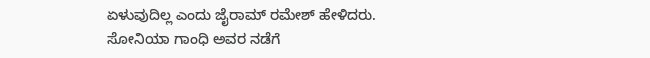ಏಳುವುದಿಲ್ಲ ಎಂದು ಜೈರಾಮ್ ರಮೇಶ್ ಹೇಳಿದರು.
ಸೋನಿಯಾ ಗಾಂಧಿ ಅವರ ನಡೆಗೆ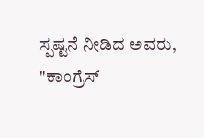ಸ್ಪಷ್ಟನೆ ನೀಡಿದ ಅವರು, "ಕಾಂಗ್ರೆಸ್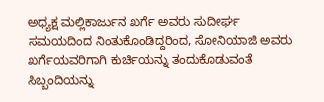ಅಧ್ಯಕ್ಷ ಮಲ್ಲಿಕಾರ್ಜುನ ಖರ್ಗೆ ಅವರು ಸುದೀರ್ಘ ಸಮಯದಿಂದ ನಿಂತುಕೊಂಡಿದ್ದರಿಂದ, ಸೋನಿಯಾಜಿ ಅವರು ಖರ್ಗೆಯವರಿಗಾಗಿ ಕುರ್ಚಿಯನ್ನು ತಂದುಕೊಡುವಂತೆ ಸಿಬ್ಬಂದಿಯನ್ನು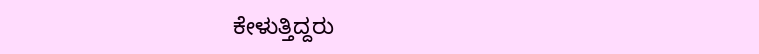ಕೇಳುತ್ತಿದ್ದರು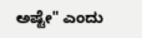ಅಷ್ಟೇ" ಎಂದು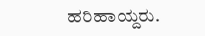ಹರಿಹಾಯ್ದರು.